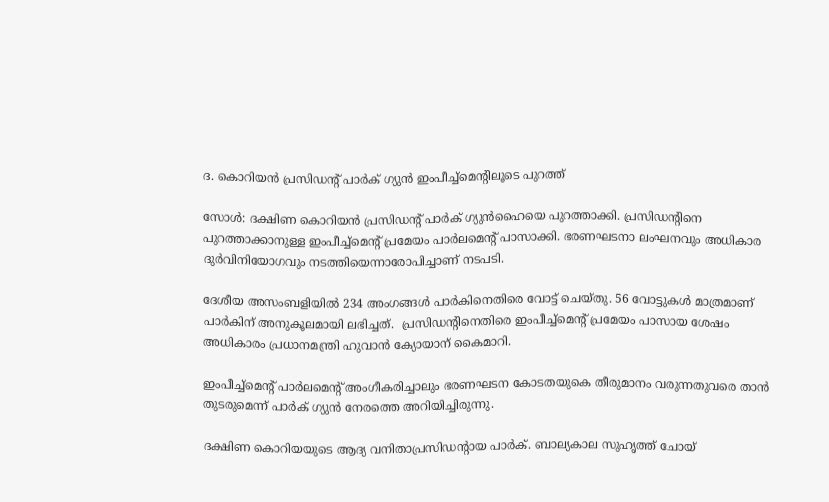ദ. കൊറിയന്‍ പ്രസിഡന്റ് പാര്‍ക് ഗ്യുന്‍ ഇംപീച്ച്‌മെന്റിലൂടെ പുറത്ത്

സോള്‍: ദക്ഷിണ കൊറിയന്‍ പ്രസിഡന്റ് പാര്‍ക് ഗ്യുന്‍ഹൈയെ പുറത്താക്കി. പ്രസിഡന്റിനെ പുറത്താക്കാനുള്ള ഇംപീച്ച്‌മെന്റ് പ്രമേയം പാര്‍ലമെന്റ് പാസാക്കി. ഭരണഘടനാ ലംഘനവും അധികാര ദുര്‍വിനിയോഗവും നടത്തിയെന്നാരോപിച്ചാണ് നടപടി.

ദേശീയ അസംബളിയില്‍ 234 അംഗങ്ങള്‍ പാര്‍കിനെതിരെ വോട്ട് ചെയ്തു. 56 വോട്ടുകള്‍ മാത്രമാണ് പാര്‍കിന് അനുകൂലമായി ലഭിച്ചത്.  പ്രസിഡന്റിനെതിരെ ഇംപീച്ച്‌മെന്റ് പ്രമേയം പാസായ ശേഷം അധികാരം പ്രധാനമന്ത്രി ഹുവാന്‍ ക്യോയാന് കൈമാറി.

ഇംപീച്ച്‌മെന്റ് പാര്‍ലമെന്റ് അംഗീകരിച്ചാലും ഭരണഘടന കോടതയുകെ തീരുമാനം വരുന്നതുവരെ താന്‍ തുടരുമെന്ന് പാര്‍ക് ഗ്യുന്‍ നേരത്തെ അറിയിച്ചിരുന്നു.

ദക്ഷിണ കൊറിയയുടെ ആദ്യ വനിതാപ്രസിഡന്റായ പാര്‍ക്. ബാല്യകാല സുഹൃത്ത് ചോയ്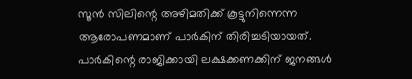സൂന്‍ സിലിന്റെ അഴിമതിക്ക് കൂട്ടുനിന്നെന്ന ആരോപണമാണ് പാര്‍കിന് തിരിച്ചടിയായത്.  പാര്‍കിന്റെ രാജിക്കായി ലക്ഷക്കണക്കിന് ജനങ്ങള്‍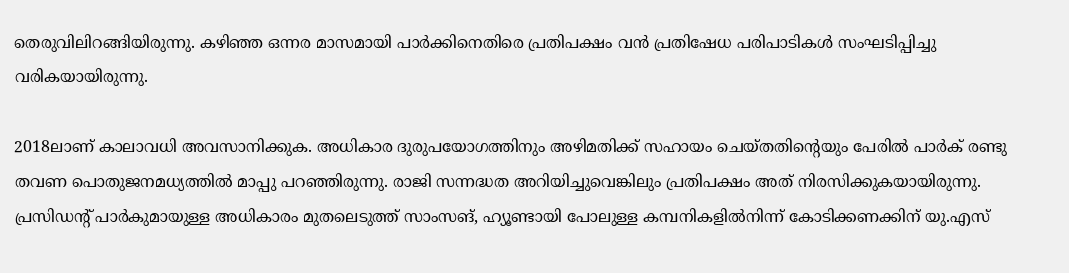തെരുവിലിറങ്ങിയിരുന്നു. കഴിഞ്ഞ ഒന്നര മാസമായി പാര്‍ക്കിനെതിരെ പ്രതിപക്ഷം വന്‍ പ്രതിഷേധ പരിപാടികള്‍ സംഘടിപ്പിച്ചു വരികയായിരുന്നു.

2018ലാണ് കാലാവധി അവസാനിക്കുക. അധികാര ദുരുപയോഗത്തിനും അഴിമതിക്ക് സഹായം ചെയ്തതിന്റെയും പേരില്‍ പാര്‍ക് രണ്ടു തവണ പൊതുജനമധ്യത്തില്‍ മാപ്പു പറഞ്ഞിരുന്നു. രാജി സന്നദ്ധത അറിയിച്ചുവെങ്കിലും പ്രതിപക്ഷം അത് നിരസിക്കുകയായിരുന്നു.
പ്രസിഡന്റ് പാര്‍കുമായുള്ള അധികാരം മുതലെടുത്ത് സാംസങ്, ഹ്യൂണ്ടായി പോലുള്ള കമ്പനികളില്‍നിന്ന് കോടിക്കണക്കിന് യു.എസ്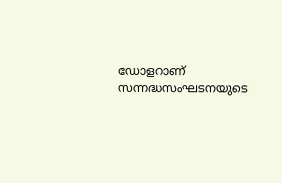ഡോളറാണ് സന്നദ്ധസംഘടനയുടെ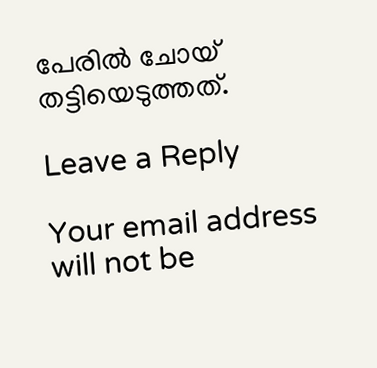പേരില്‍ ചോയ് തട്ടിയെടുത്തത്.

Leave a Reply

Your email address will not be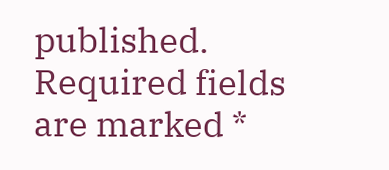published. Required fields are marked *